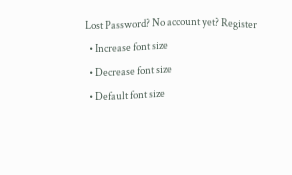Lost Password? No account yet? Register
  • Increase font size
  • Decrease font size
  • Default font size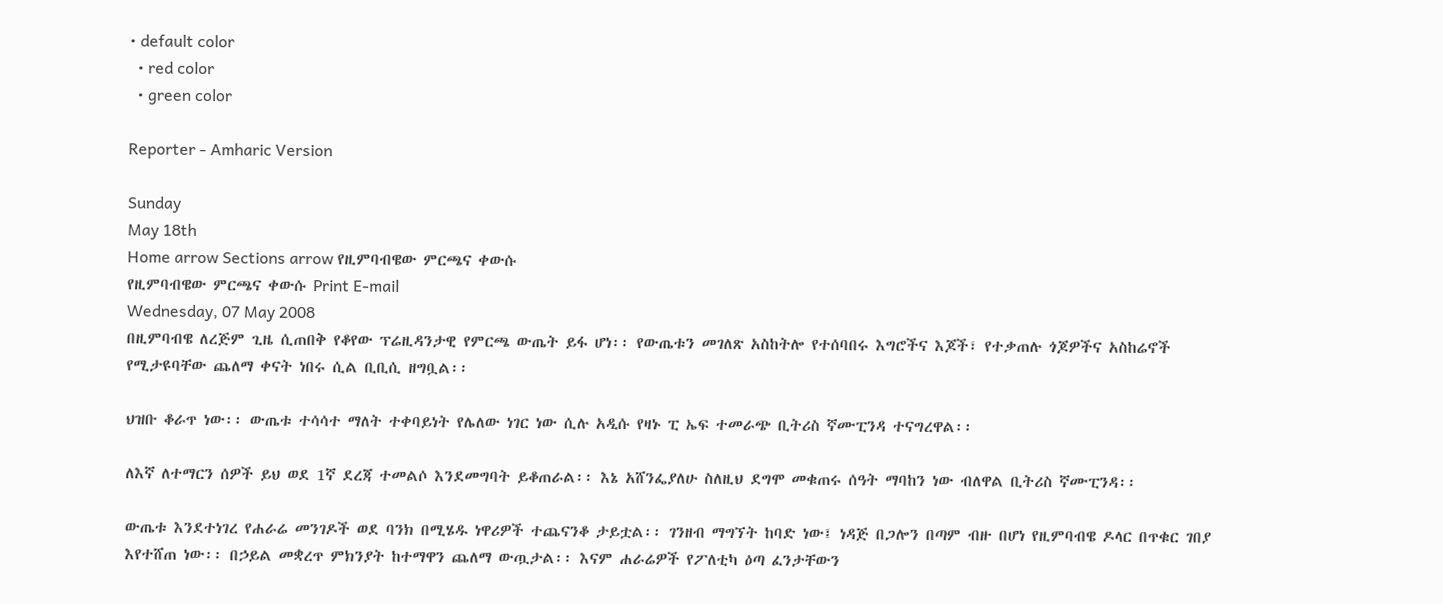• default color
  • red color
  • green color

Reporter - Amharic Version

Sunday
May 18th
Home arrow Sections arrow የዚምባብዌው ምርጫና ቀውሱ
የዚምባብዌው ምርጫና ቀውሱ Print E-mail
Wednesday, 07 May 2008
በዚምባብዌ ለረጅም ጊዜ ሲጠበቅ የቆየው ፕሬዚዳንታዊ የምርጫ ውጤት ይፋ ሆነ፡፡ የውጤቱን መገለጽ አስከትሎ የተሰባበሩ እግሮችና እጆች፣ የተቃጠሉ ጎጆዎችና አስከሬኖች የሚታዩባቸው ጨለማ ቀናት ነበሩ ሲል ቢቢሲ ዘግቧል፡፡

ህዝቡ ቆራጥ ነው፡፡ ውጤቱ ተሳሳተ ማለት ተቀባይነት የሌለው ነገር ነው ሲሉ አዲሱ የዛኑ ፒ ኤፍ ተመራጭ ቢትሪስ ኛሙፒንዳ ተናግረዋል፡፡

ለእኛ ለተማርን ሰዎች ይህ ወደ 1ኛ ደረጃ ተመልሶ እንደመግባት ይቆጠራል፡፡ እኔ አሸንፌያለሁ ስለዚህ ደግሞ መቁጠሩ ሰዓት ማባከን ነው ብለዋል ቢትሪስ ኛሙፒንዳ፡፡

ውጤቱ እንደተነገረ የሐራሬ መንገዶች ወደ ባንክ በሚሄዱ ነዋሪዎች ተጨናንቆ ታይቷል፡፡ ገንዘብ ማግኘት ከባድ ነው፤ ነዳጅ በጋሎን በጣም ብዙ በሆነ የዚምባብዌ ዶላር በጥቁር ገበያ እየተሸጠ ነው፡፡ በኃይል መቋረጥ ምክንያት ከተማዋን ጨለማ ውጧታል፡፡ እናም ሐራሬዎች የፖለቲካ ዕጣ ፈንታቸውን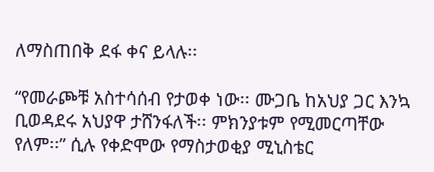ለማስጠበቅ ደፋ ቀና ይላሉ፡፡

“የመራጮቹ አስተሳሰብ የታወቀ ነው፡፡ ሙጋቤ ከአህያ ጋር እንኳ ቢወዳደሩ አህያዋ ታሸንፋለች፡፡ ምክንያቱም የሚመርጣቸው የለም፡፡” ሲሉ የቀድሞው የማስታወቂያ ሚኒስቴር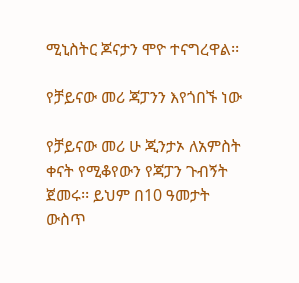ሚኒስትር ጆናታን ሞዮ ተናግረዋል፡፡

የቻይናው መሪ ጃፓንን እየጎበኙ ነው

የቻይናው መሪ ሁ ጂንታኦ ለአምስት ቀናት የሚቆየውን የጃፓን ጉብኝት ጀመሩ፡፡ ይህም በ10 ዓመታት ውስጥ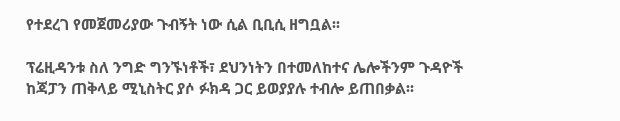የተደረገ የመጀመሪያው ጉብኝት ነው ሲል ቢቢሲ ዘግቧል፡፡

ፕሬዚዳንቱ ስለ ንግድ ግንኙነቶች፣ ደህንነትን በተመለከተና ሌሎችንም ጉዳዮች ከጃፓን ጠቅላይ ሚኒስትር ያሶ ፉክዳ ጋር ይወያያሉ ተብሎ ይጠበቃል፡፡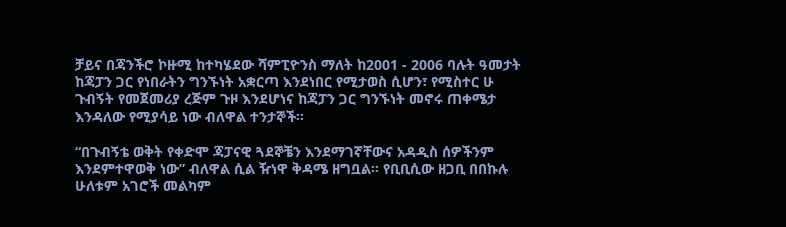ቻይና በጃንችሮ ኮዙሚ ከተካሄደው ሻምፒዮንስ ማለት ከ2001 - 2006 ባሉት ዓመታት ከጃፓን ጋር የነበራትን ግንኙነት አቋርጣ እንደነበር የሚታወስ ሲሆን፣ የሚስተር ሁ ጉብኝት የመጀመሪያ ረጅም ጉዞ እንደሆነና ከጃፓን ጋር ግንኙነት መኖሩ ጠቀሜታ እንዳለው የሚያሳይ ነው ብለዋል ተንታኞች፡፡

“በጉብኝቴ ወቅት የቀድሞ ጃፓናዊ ጓደኞቼን እንደማገኛቸውና አዳዲስ ሰዎችንም እንደምተዋወቅ ነው” ብለዋል ሲል ዥነዋ ቅዳሜ ዘግቧል፡፡ የቢቢሲው ዘጋቢ በበኩሉ ሁለቱም አገሮች መልካም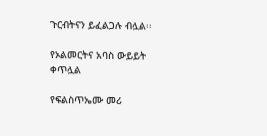ጉርብትናን ይፈልጋሉ ብሏል፡፡

የኦልመርትና አባስ ውይይት ቀጥሏል

የፍልስጥኤሙ መሪ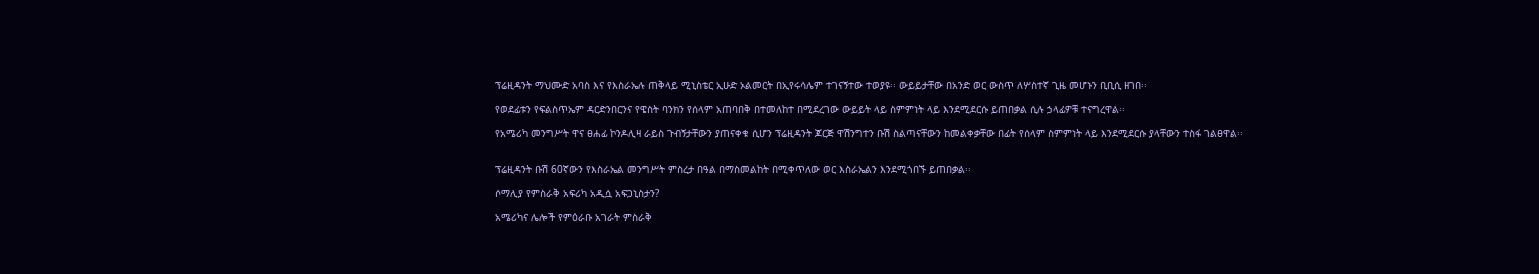ፕሬዚዳንት ማህሙድ አባስ እና የእስራኤሉ ጠቅላይ ሚኒስቴር ኢሁድ ኦልመርት በኢየሩሳሌም ተገናኝተው ተወያዩ፡፡ ውይይታቸው በአንድ ወር ውስጥ ለሦስተኛ ጊዜ መሆኑን ቢቢሲ ዘገበ፡፡

የወደፊቱን የፍልስጥኤም ዳርድንበርንና የዌስት ባንክን የሰላም አጠባበቅ በተመለከተ በሚደረገው ውይይት ላይ ስምምነት ላይ እንደሚደርሱ ይጠበቃል ሲሉ ኃላፊዎቹ ተናግረዋል፡፡

የአሜሪካ መንግሥት ዋና ፀሐፊ ኮንዶሊዛ ራይስ ጉብኝታቸውን ያጠናቀቁ ሲሆን ፕሬዚዳንት ጆርጅ ዋሽንግተን ቡሽ ስልጣናቸውን ከመልቀቃቸው በፊት የሰላም ስምምነት ላይ እንደሚደርሱ ያላቸውን ተስፋ ገልፀዋል፡፡


ፕሬዚዳንት ቡሽ 60ኛውን የእስራኤል መንግሥት ምስረታ በዓል በማስመልከት በሚቀጥለው ወር እስራኤልን እንደሚጎበኙ ይጠበቃል፡፡

ሶማሊያ የምስራቅ አፍሪካ አዲሷ አፍጋኒስታን?

አሜሪካና ሌሎች የምዕራቡ አገራት ምስራቅ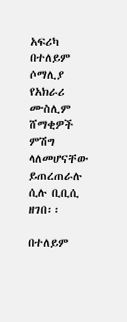አፍሪካ በተለይም ሶማሊያ የአክራሪ ሙስሊም ሸማቂዎች ምሽግ ላለመሆናቸው ይጠረጠራሉ ሲሉ ቢቢሲ ዘገበ፡፡

በተለይም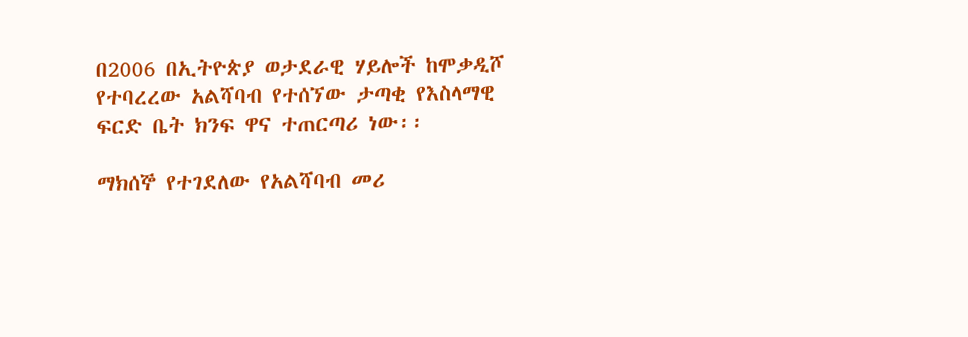በ2006 በኢትዮጵያ ወታደራዊ ሃይሎች ከሞቃዲሾ የተባረረው አልሻባብ የተሰኘው ታጣቂ የእስላማዊ ፍርድ ቤት ክንፍ ዋና ተጠርጣሪ ነው፡፡

ማክሰኞ የተገደለው የአልሻባብ መሪ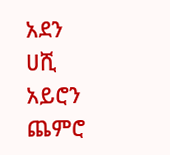አደን ሀሺ አይሮን ጨምሮ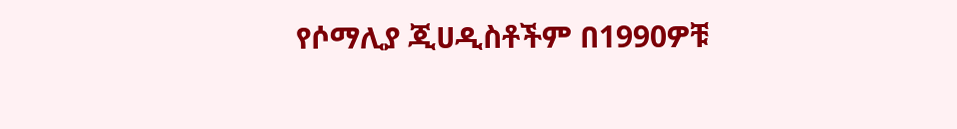የሶማሊያ ጂሀዲስቶችም በ1990ዎቹ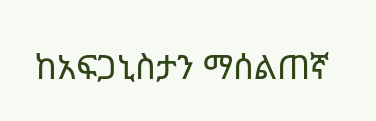ከአፍጋኒስታን ማሰልጠኛ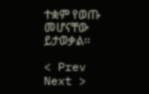ተቋም የወጡ መሆናቸው ይታወቃል፡፡

< Prev   Next >